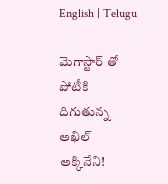English | Telugu

మెగాస్టార్ తో పోటీకి దిగుతున్న అఖిల్ అక్కినేని!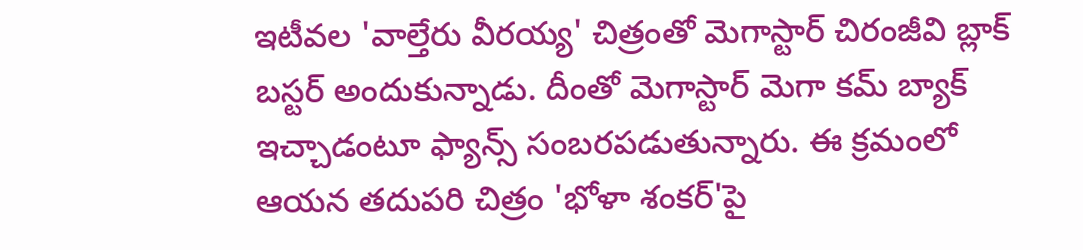ఇటీవల 'వాల్తేరు వీరయ్య' చిత్రంతో మెగాస్టార్ చిరంజీవి బ్లాక్ బస్టర్ అందుకున్నాడు. దీంతో మెగాస్టార్ మెగా కమ్ బ్యాక్ ఇచ్చాడంటూ ఫ్యాన్స్ సంబరపడుతున్నారు. ఈ క్రమంలో ఆయన తదుపరి చిత్రం 'భోళా శంకర్'పై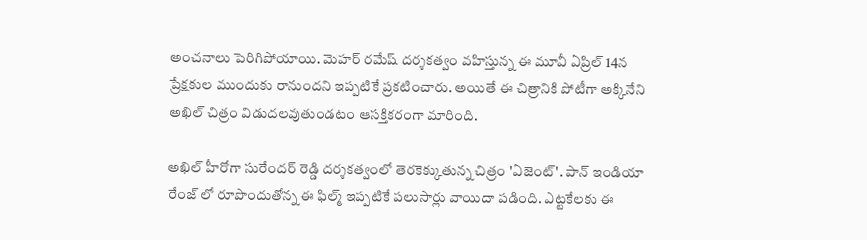అంచనాలు పెరిగిపోయాయి. మెహర్ రమేష్ దర్శకత్వం వహిస్తున్న ఈ మూవీ ఏప్రిల్ 14న ప్రేక్షకుల ముందుకు రానుందని ఇప్పటికే ప్రకటించారు. అయితే ఈ చిత్రానికి పోటీగా అక్కినేని అఖిల్ చిత్రం విడుదలవుతుండటం ఆసక్తికరంగా మారింది.

అఖిల్ హీరోగా సురేందర్ రెడ్డి దర్శకత్వంలో తెరకెక్కుతున్న చిత్రం 'ఏజెంట్'. పాన్ ఇండియా రేంజ్ లో రూపొందుతోన్న ఈ ఫిల్మ్ ఇప్పటికే పలుసార్లు వాయిదా పడింది. ఎట్టకేలకు ఈ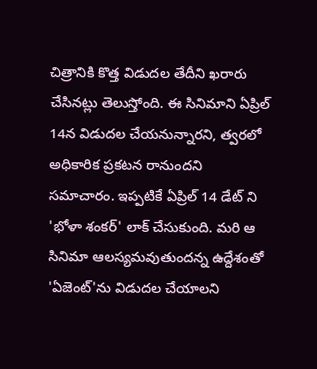చిత్రానికి కొత్త విడుదల తేదీని ఖరారు చేసినట్లు తెలుస్తోంది. ఈ సినిమాని ఏప్రిల్ 14న విడుదల చేయనున్నారని, త్వరలో అధికారిక ప్రకటన రానుందని సమాచారం. ఇప్పటికే ఏప్రిల్ 14 డేట్ ని 'భోళా శంకర్' లాక్ చేసుకుంది. మరి ఆ సినిమా ఆలస్యమవుతుందన్న ఉద్దేశంతో 'ఏజెంట్'ను విడుదల చేయాలని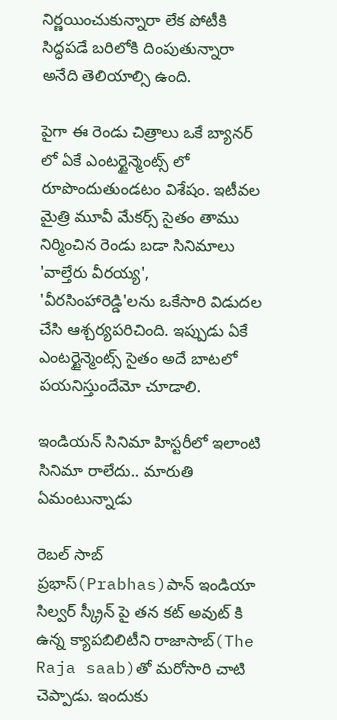నిర్ణయించుకున్నారా లేక పోటీకి సిద్ధపడే బరిలోకి దింపుతున్నారా అనేది తెలియాల్సి ఉంది.

పైగా ఈ రెండు చిత్రాలు ఒకే బ్యానర్ లో ఏకే ఎంటర్టైన్మెంట్స్ లో రూపొందుతుండటం విశేషం. ఇటీవల మైత్రి మూవీ మేకర్స్ సైతం తాము నిర్మించిన రెండు బడా సినిమాలు 'వాల్తేరు వీరయ్య', 'వీరసింహారెడ్డి'లను ఒకేసారి విడుదల చేసి ఆశ్చర్యపరిచింది. ఇప్పుడు ఏకే ఎంటర్టైన్మెంట్స్ సైతం అదే బాటలో పయనిస్తుందేమో చూడాలి.

ఇండియన్ సినిమా హిస్టరీలో ఇలాంటి సినిమా రాలేదు.. మారుతి ఏమంటున్నాడు

రెబల్ సాబ్ ప్రభాస్(Prabhas)పాన్ ఇండియా సిల్వర్ స్క్రీన్ పై తన కట్ అవుట్ కి ఉన్న క్యాపబిలిటీని రాజాసాబ్(The Raja saab)తో మరోసారి చాటి చెప్పాడు. ఇందుకు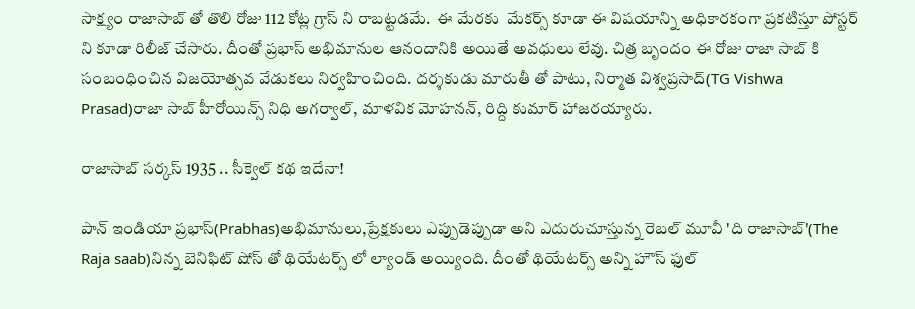సాక్ష్యం రాజాసాబ్ తో తొలి రోజు 112 కోట్ల గ్రాస్ ని రాబట్టడమే.  ఈ మేరకు  మేకర్స్ కూడా ఈ విషయాన్ని అధికారకంగా ప్రకటిస్తూ పోస్టర్ ని కూడా రిలీజ్ చేసారు. దీంతో ప్రభాస్ అభిమానుల ఆనందానికి అయితే అవధులు లేవు. చిత్ర బృందం ఈ రోజు రాజా సాబ్ కి సంబంధించిన విజయోత్సవ వేడుకలు నిర్వహించింది. దర్శకుడు మారుతీ తో పాటు, నిర్మాత విశ్వప్రసాద్(TG Vishwa Prasad)రాజా సాబ్ హీరోయిన్స్ నిధి అగర్వాల్, మాళవిక మోహనన్, రిద్ది కుమార్ హాజరయ్యారు.

రాజాసాబ్ సర్కస్ 1935 .. సీక్వెల్ కథ ఇదేనా!

పాన్ ఇండియా ప్రభాస్(Prabhas)అభిమానులు,ప్రేక్షకులు ఎప్పుడెప్పుడా అని ఎదురుచూస్తున్న రెబల్ మూవీ 'ది రాజాసాబ్'(The Raja saab)నిన్న బెనిఫిట్ షోస్ తో థియేటర్స్ లో ల్యాండ్ అయ్యింది. దీంతో థియేటర్స్ అన్ని హౌస్ ఫుల్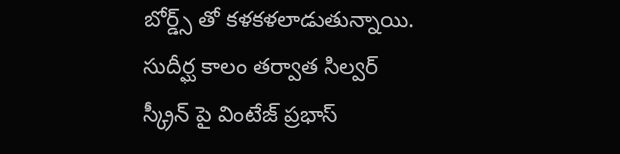బోర్డ్స్ తో కళకళలాడుతున్నాయి. సుదీర్ఘ కాలం తర్వాత సిల్వర్ స్క్రీన్ పై వింటేజ్ ప్రభాస్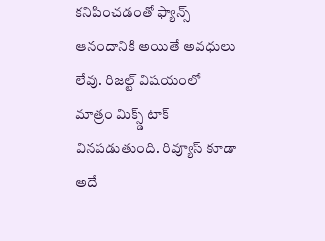కనిపించడంతో ఫ్యాన్స్ ఆనందానికి అయితే అవధులు లేవు. రిజల్ట్ విషయంలో మాత్రం మిక్స్డ్ టాక్ వినపడుతుంది. రివ్యూస్ కూడా అదే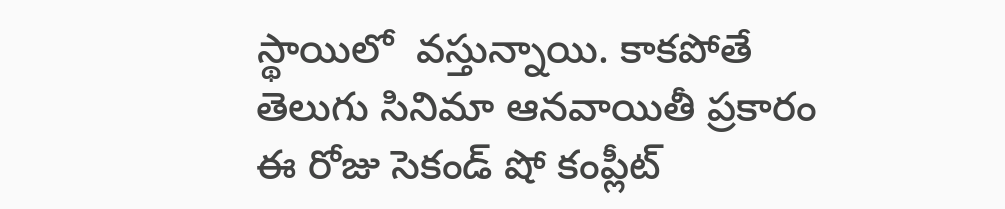స్థాయిలో  వస్తున్నాయి. కాకపోతే తెలుగు సినిమా ఆనవాయితీ ప్రకారం ఈ రోజు సెకండ్ షో కంప్లీట్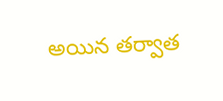అయిన తర్వాత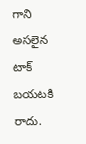గాని అసలైన టాక్ బయటకి రాదు.